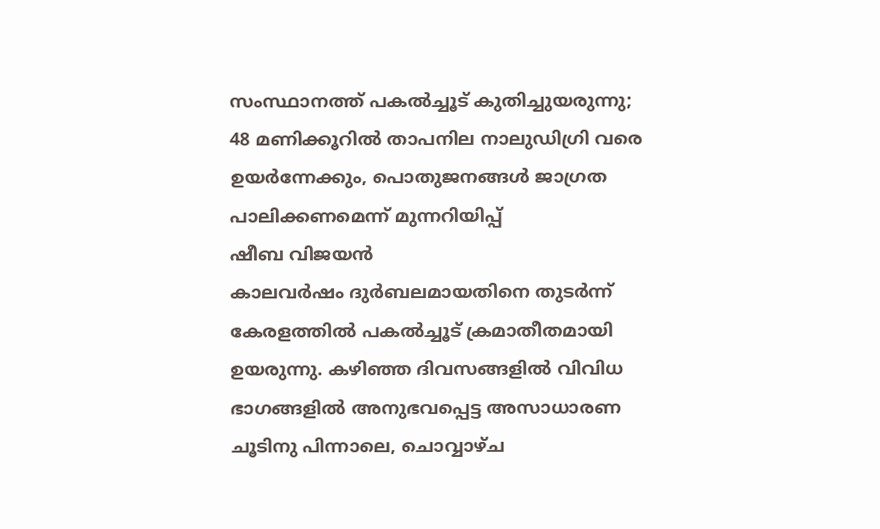സംസ്ഥാനത്ത് പകൽച്ചൂട് കുതിച്ചുയരുന്നു; 48 മണിക്കൂറിൽ താപനില നാലുഡിഗ്രി വരെ ഉയർന്നേക്കും, പൊതുജനങ്ങൾ ജാഗ്രത പാലിക്കണമെന്ന് മുന്നറിയിപ്പ്
ഷീബ വിജയൻ
കാലവർഷം ദുർബലമായതിനെ തുടർന്ന് കേരളത്തിൽ പകൽച്ചൂട് ക്രമാതീതമായി ഉയരുന്നു. കഴിഞ്ഞ ദിവസങ്ങളിൽ വിവിധ ഭാഗങ്ങളിൽ അനുഭവപ്പെട്ട അസാധാരണ ചൂടിനു പിന്നാലെ, ചൊവ്വാഴ്ച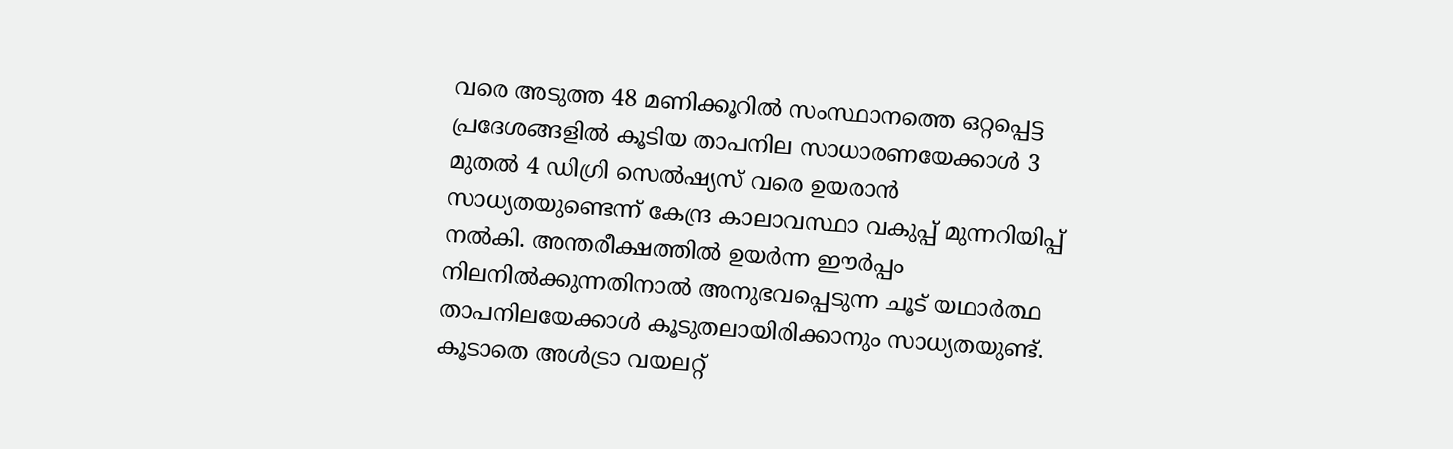വരെ അടുത്ത 48 മണിക്കൂറിൽ സംസ്ഥാനത്തെ ഒറ്റപ്പെട്ട പ്രദേശങ്ങളിൽ കൂടിയ താപനില സാധാരണയേക്കാൾ 3 മുതൽ 4 ഡിഗ്രി സെൽഷ്യസ് വരെ ഉയരാൻ സാധ്യതയുണ്ടെന്ന് കേന്ദ്ര കാലാവസ്ഥാ വകുപ്പ് മുന്നറിയിപ്പ് നൽകി. അന്തരീക്ഷത്തിൽ ഉയർന്ന ഈർപ്പം നിലനിൽക്കുന്നതിനാൽ അനുഭവപ്പെടുന്ന ചൂട് യഥാർത്ഥ താപനിലയേക്കാൾ കൂടുതലായിരിക്കാനും സാധ്യതയുണ്ട്. കൂടാതെ അൾട്രാ വയലറ്റ്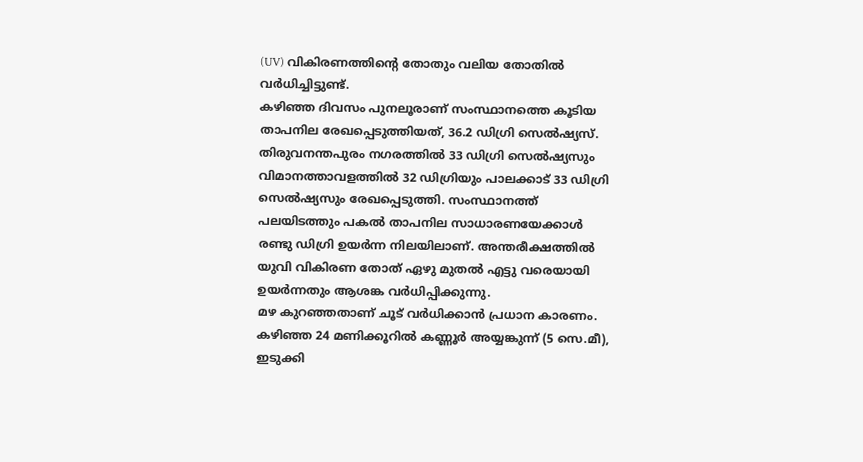(UV) വികിരണത്തിന്റെ തോതും വലിയ തോതിൽ വർധിച്ചിട്ടുണ്ട്.
കഴിഞ്ഞ ദിവസം പുനലൂരാണ് സംസ്ഥാനത്തെ കൂടിയ താപനില രേഖപ്പെടുത്തിയത്, 36.2 ഡിഗ്രി സെൽഷ്യസ്. തിരുവനന്തപുരം നഗരത്തിൽ 33 ഡിഗ്രി സെൽഷ്യസും വിമാനത്താവളത്തിൽ 32 ഡിഗ്രിയും പാലക്കാട് 33 ഡിഗ്രി സെൽഷ്യസും രേഖപ്പെടുത്തി. സംസ്ഥാനത്ത് പലയിടത്തും പകൽ താപനില സാധാരണയേക്കാൾ രണ്ടു ഡിഗ്രി ഉയർന്ന നിലയിലാണ്. അന്തരീക്ഷത്തിൽ യുവി വികിരണ തോത് ഏഴു മുതൽ എട്ടു വരെയായി ഉയർന്നതും ആശങ്ക വർധിപ്പിക്കുന്നു.
മഴ കുറഞ്ഞതാണ് ചൂട് വർധിക്കാൻ പ്രധാന കാരണം. കഴിഞ്ഞ 24 മണിക്കൂറിൽ കണ്ണൂർ അയ്യങ്കുന്ന് (5 സെ.മീ), ഇടുക്കി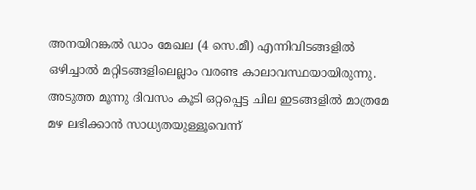അനയിറങ്കൽ ഡാം മേഖല (4 സെ.മീ) എന്നിവിടങ്ങളിൽ ഒഴിച്ചാൽ മറ്റിടങ്ങളിലെല്ലാം വരണ്ട കാലാവസ്ഥയായിരുന്നു. അടുത്ത മൂന്നു ദിവസം കൂടി ഒറ്റപ്പെട്ട ചില ഇടങ്ങളിൽ മാത്രമേ മഴ ലഭിക്കാൻ സാധ്യതയുള്ളൂവെന്ന്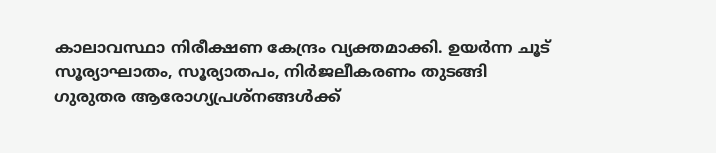കാലാവസ്ഥാ നിരീക്ഷണ കേന്ദ്രം വ്യക്തമാക്കി. ഉയർന്ന ചൂട് സൂര്യാഘാതം, സൂര്യാതപം, നിർജലീകരണം തുടങ്ങി ഗുരുതര ആരോഗ്യപ്രശ്നങ്ങൾക്ക്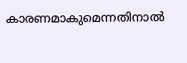കാരണമാകുമെന്നതിനാൽ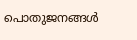പൊതുജനങ്ങൾ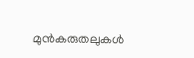മുൻകരുതലുകൾ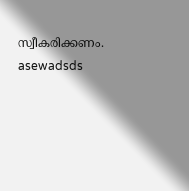സ്വീകരിക്കണം.
asewadsds